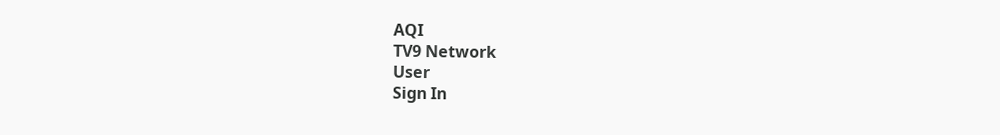AQI
TV9 Network
User
Sign In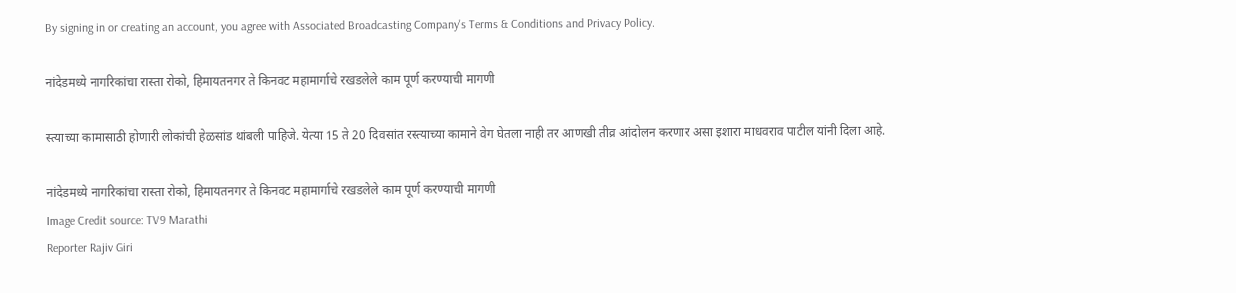By signing in or creating an account, you agree with Associated Broadcasting Company's Terms & Conditions and Privacy Policy.

नांदेडमध्ये नागरिकांचा रास्ता रोको, हिमायतनगर ते किनवट महामार्गाचे रखडलेले काम पूर्ण करण्याची मागणी

स्त्याच्या कामासाठी होणारी लोकांची हेळसांड थांबली पाहिजे. येत्या 15 ते 20 दिवसांत रस्त्याच्या कामाने वेग घेतला नाही तर आणखी तीव्र आंदोलन करणार असा इशारा माधवराव पाटील यांनी दिला आहे.

नांदेडमध्ये नागरिकांचा रास्ता रोको, हिमायतनगर ते किनवट महामार्गाचे रखडलेले काम पूर्ण करण्याची मागणी
Image Credit source: TV9 Marathi
Reporter Rajiv Giri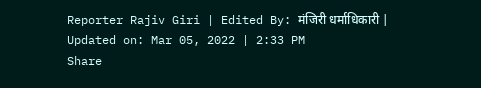Reporter Rajiv Giri | Edited By: मंजिरी धर्माधिकारी | Updated on: Mar 05, 2022 | 2:33 PM
Share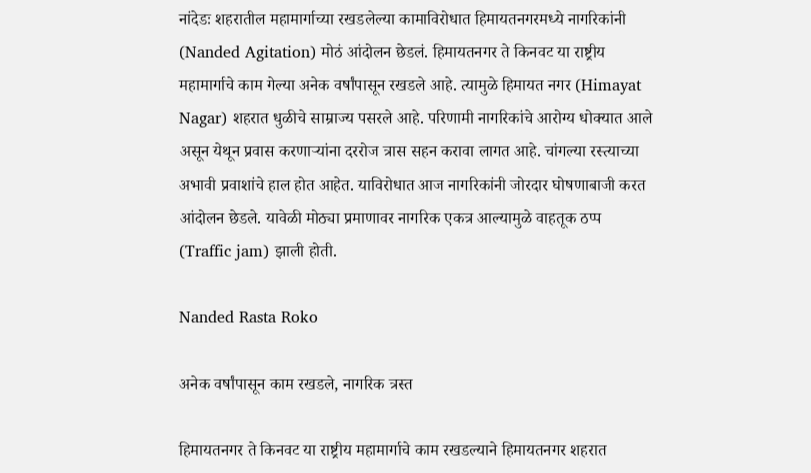नांदेडः शहरातील महामार्गाच्या रखडलेल्या कामाविरोधात हिमायतनगरमध्ये नागरिकांनी (Nanded Agitation) मोठं आंदोलन छेडलं. हिमायतनगर ते किनवट या राष्ट्रीय महामार्गाचे काम गेल्या अनेक वर्षांपासून रखडले आहे. त्यामुळे हिमायत नगर (Himayat Nagar) शहरात धुळीचे साम्राज्य पसरले आहे. परिणामी नागरिकांचे आरोग्य धोक्यात आले असून येथून प्रवास करणाऱ्यांना दररोज त्रास सहन करावा लागत आहे. चांगल्या रस्त्याच्या अभावी प्रवाशांचे हाल होत आहेत. याविरोधात आज नागरिकांनी जोरदार घोषणाबाजी करत आंदोलन छेडले. यावेळी मोठ्या प्रमाणावर नागरिक एकत्र आल्यामुळे वाहतूक ठप्प (Traffic jam) झाली होती.

Nanded Rasta Roko

अनेक वर्षांपासून काम रखडले, नागरिक त्रस्त

हिमायतनगर ते किनवट या राष्ट्रीय महामार्गाचे काम रखडल्याने हिमायतनगर शहरात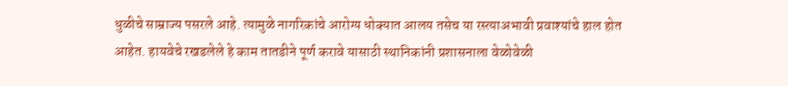धुळीचे साम्राज्य पसरले आहे. त्यामुळे नागरिकांचे आरोग्य धोक्यात आलय तसेच या रस्त्याअभावी प्रवाश्यांचे हाल होत आहेत. हायवेचे रखडलेले हे काम तातडीने पूर्ण करावे यासाठी स्थानिकांनी प्रशासनाला वेळोवेळी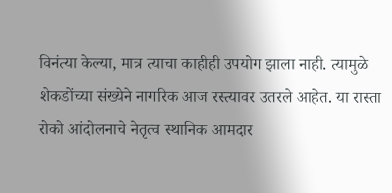विनंत्या केल्या, मात्र त्याचा काहीही उपयोग झाला नाही. त्यामुळे शेकडोंच्या संख्येने नागरिक आज रस्त्यावर उतरले आहेत. या रास्ता रोको आंदोलनाचे नेतृत्व स्थानिक आमदार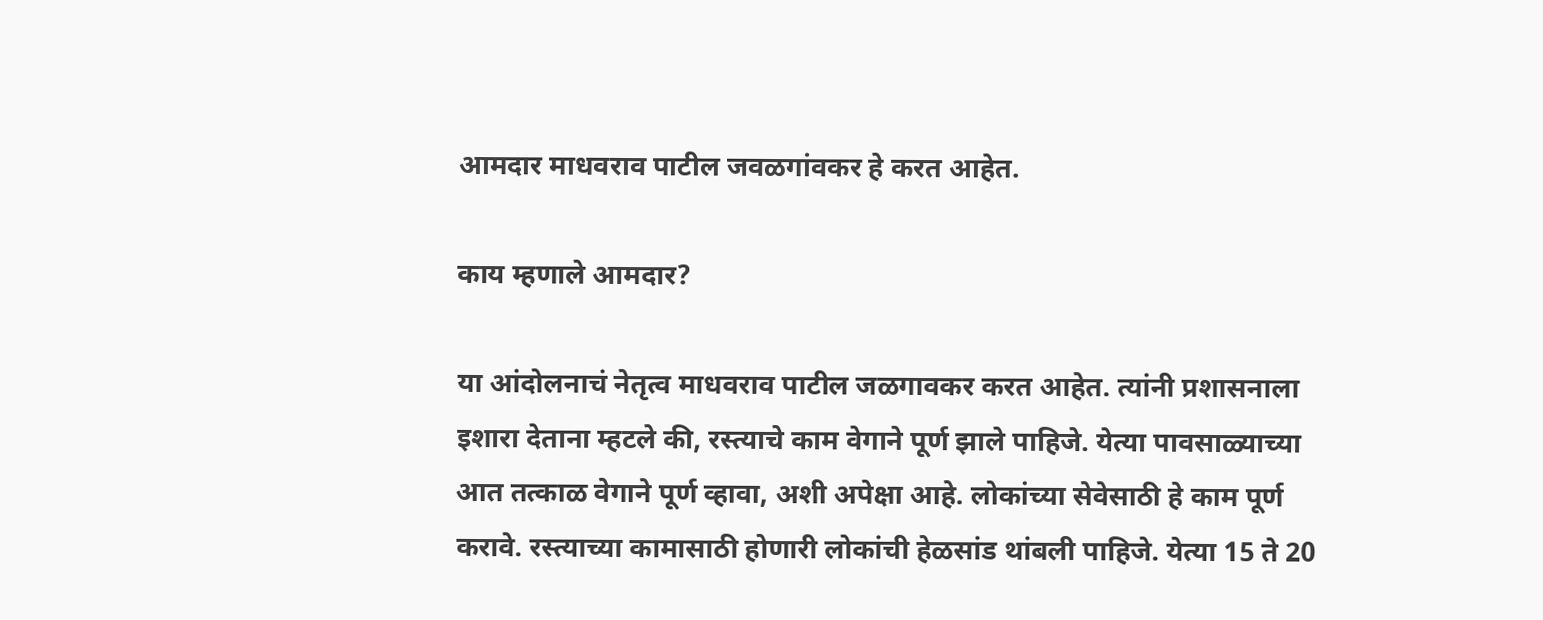आमदार माधवराव पाटील जवळगांवकर हे करत आहेत.

काय म्हणाले आमदार?

या आंदोलनाचं नेतृत्व माधवराव पाटील जळगावकर करत आहेत. त्यांनी प्रशासनाला इशारा देताना म्हटले की, रस्त्याचे काम वेगाने पूर्ण झाले पाहिजे. येत्या पावसाळ्याच्या आत तत्काळ वेगाने पूर्ण व्हावा, अशी अपेक्षा आहे. लोकांच्या सेवेसाठी हे काम पूर्ण करावे. रस्त्याच्या कामासाठी होणारी लोकांची हेळसांड थांबली पाहिजे. येत्या 15 ते 20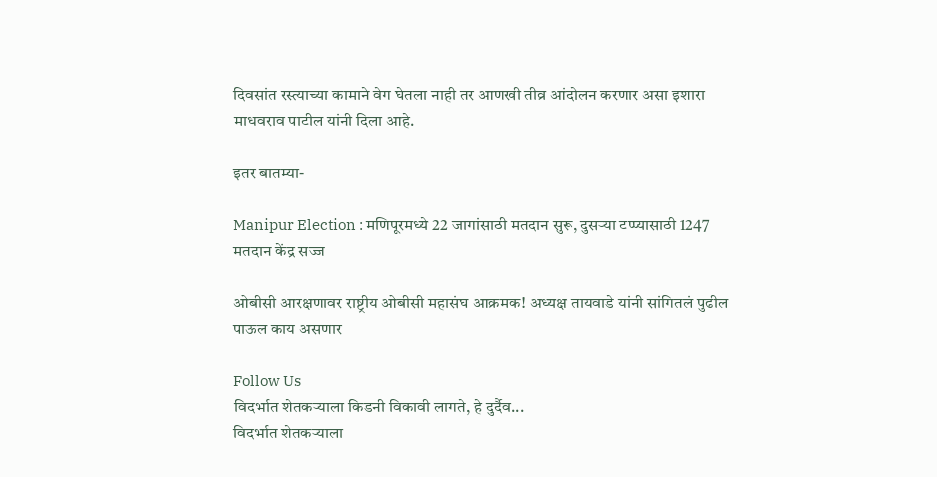दिवसांत रस्त्याच्या कामाने वेग घेतला नाही तर आणखी तीव्र आंदोलन करणार असा इशारा माधवराव पाटील यांनी दिला आहे.

इतर बातम्या-

Manipur Election : मणिपूरमध्ये 22 जागांसाठी मतदान सुरू, दुसऱ्या टप्प्यासाठी 1247 मतदान केंद्र सज्ज

ओबीसी आरक्षणावर राष्ट्रीय ओबीसी महासंघ आक्रमक! अध्यक्ष तायवाडे यांनी सांगितलं पुढील पाऊल काय असणार

Follow Us
विदर्भात शेतकऱ्याला किडनी विकावी लागते, हे दुर्दैव...
विदर्भात शेतकऱ्याला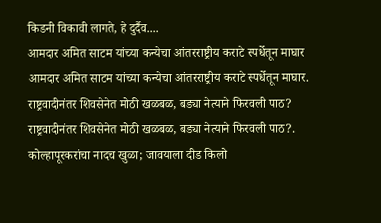किडनी विकावी लागते, हे दुर्दैव....
आमदार अमित साटम यांच्या कन्येचा आंतरराष्ट्रीय कराटे स्पर्धेतून माघार
आमदार अमित साटम यांच्या कन्येचा आंतरराष्ट्रीय कराटे स्पर्धेतून माघार.
राष्ट्रवादीनंतर शिवसेनेत मोठी खळबळ, बड्या नेत्याने फिरवली पाठ?
राष्ट्रवादीनंतर शिवसेनेत मोठी खळबळ, बड्या नेत्याने फिरवली पाठ?.
कोल्हापूरकरांचा नादच खुळा; जावयाला दीड किलो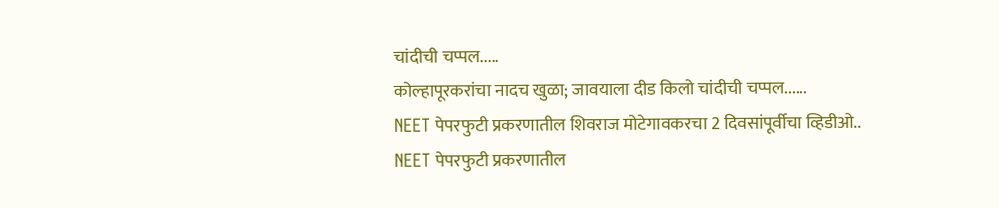चांदीची चप्पल.....
कोल्हापूरकरांचा नादच खुळा; जावयाला दीड किलो चांदीची चप्पल......
NEET पेपरफुटी प्रकरणातील शिवराज मोटेगावकरचा 2 दिवसांपूर्वीचा व्हिडीओ..
NEET पेपरफुटी प्रकरणातील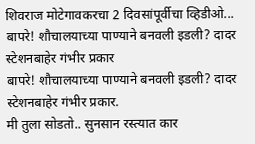शिवराज मोटेगावकरचा 2 दिवसांपूर्वीचा व्हिडीओ...
बापरे! शौचालयाच्या पाण्याने बनवली इडली? दादर स्टेशनबाहेर गंभीर प्रकार
बापरे! शौचालयाच्या पाण्याने बनवली इडली? दादर स्टेशनबाहेर गंभीर प्रकार.
मी तुला सोडतो.. सुनसान रस्त्यात कार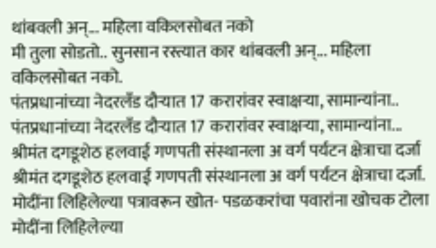थांबवली अन्... महिला वकिलसोबत नको
मी तुला सोडतो.. सुनसान रस्त्यात कार थांबवली अन्... महिला वकिलसोबत नको.
पंतप्रधानांच्या नेदरलँड दौऱ्यात 17 करारांवर स्वाक्षऱ्या, सामान्यांना..
पंतप्रधानांच्या नेदरलँड दौऱ्यात 17 करारांवर स्वाक्षऱ्या, सामान्यांना...
श्रीमंत दगडूशेठ हलवाई गणपती संस्थानला अ वर्ग पर्यटन क्षेत्राचा दर्जा
श्रीमंत दगडूशेठ हलवाई गणपती संस्थानला अ वर्ग पर्यटन क्षेत्राचा दर्जा.
मोदींना लिहिलेल्या पत्रावरून खोत- पडळकरांचा पवारांना खोचक टोला
मोदींना लिहिलेल्या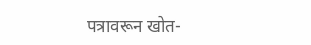पत्रावरून खोत-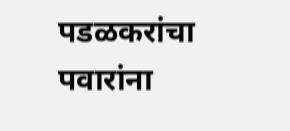पडळकरांचा पवारांना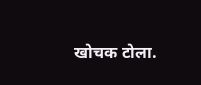खोचक टोला.